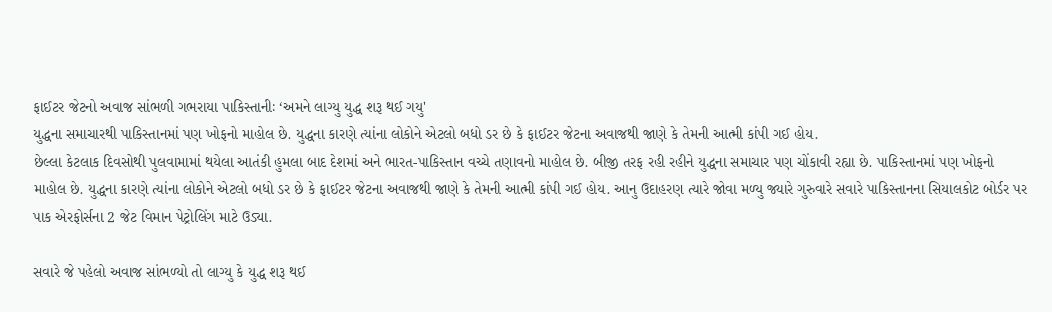ફાઈટર જેટનો અવાજ સાંભળી ગભરાયા પાકિસ્તાનીઃ ‘અમને લાગ્યુ યુદ્ધ શરૂ થઈ ગયુ'
યુદ્ધના સમાચારથી પાકિસ્તાનમાં પણ ખોફનો માહોલ છે. યુદ્ધના કારણે ત્યાંના લોકોને એટલો બધો ડર છે કે ફાઈટર જેટના અવાજથી જાણે કે તેમની આત્મી કાંપી ગઈ હોય.
છેલ્લા કેટલાક દિવસોથી પુલવામામાં થયેલા આતંકી હુમલા બાદ દેશમાં અને ભારત-પાકિસ્તાન વચ્ચે તણાવનો માહોલ છે. બીજી તરફ રહી રહીને યુદ્ધના સમાચાર પણ ચોંકાવી રહ્યા છે. પાકિસ્તાનમાં પણ ખોફનો માહોલ છે. યુદ્ધના કારણે ત્યાંના લોકોને એટલો બધો ડર છે કે ફાઈટર જેટના અવાજથી જાણે કે તેમની આત્મી કાંપી ગઈ હોય. આનુ ઉદાહરણ ત્યારે જોવા મળ્યુ જ્યારે ગુરુવારે સવારે પાકિસ્તાનના સિયાલકોટ બોર્ડર પર પાક એરફોર્સના 2 જેટ વિમાન પેટ્રોલિંગ માટે ઉડ્યા.

સવારે જે પહેલો અવાજ સાંભળ્યો તો લાગ્યુ કે યુદ્ધ શરૂ થઈ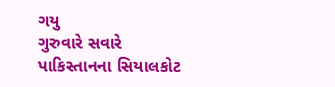ગયુ
ગુરુવારે સવારે પાકિસ્તાનના સિયાલકોટ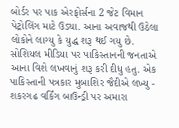બોર્ડર પર પાક એરફોર્સના 2 જેટ વિમાન પેટ્રોલિંગ માટે ઉડ્યા. આના અવાજથી ઉઠેલા લોકોને લાગ્યુ કે યુદ્ધ શરૂ થઈ ગયુ છે. સોશિયલ મીડિયા પર પાકિસ્તાનની જનતાએ આના વિશે લખવાનું શરૂ કરી દીધુ હતુ. એક પાકિસ્તાની પત્રકાર મુબાશિર જૈદીએ લખ્યુ - શકરગઢ વર્કિંગ બાઉન્ડ્રી પર અમારા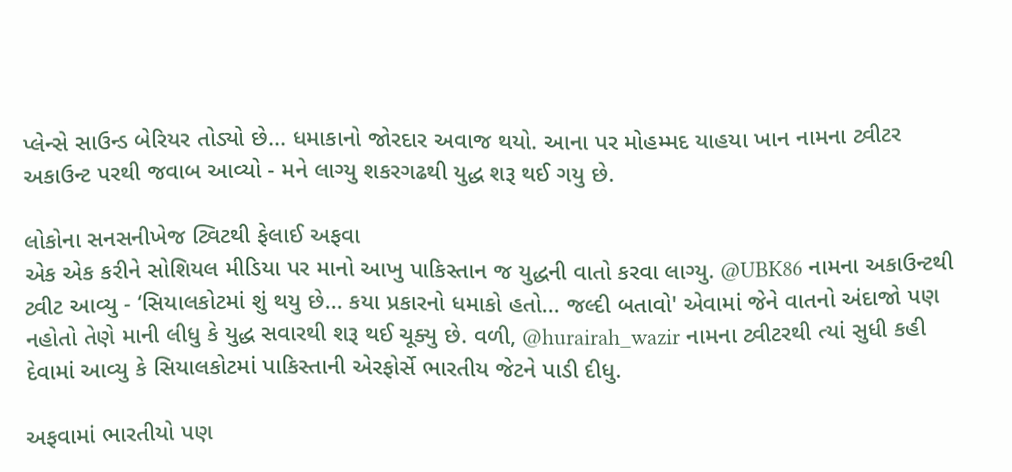પ્લેન્સે સાઉન્ડ બેરિયર તોડ્યો છે... ધમાકાનો જોરદાર અવાજ થયો. આના પર મોહમ્મદ યાહયા ખાન નામના ટ્વીટર અકાઉન્ટ પરથી જવાબ આવ્યો - મને લાગ્યુ શકરગઢથી યુદ્ધ શરૂ થઈ ગયુ છે.

લોકોના સનસનીખેજ ટ્વિટથી ફેલાઈ અફવા
એક એક કરીને સોશિયલ મીડિયા પર માનો આખુ પાકિસ્તાન જ યુદ્ધની વાતો કરવા લાગ્યુ. @UBK86 નામના અકાઉન્ટથી ટ્વીટ આવ્યુ - ‘સિયાલકોટમાં શું થયુ છે... કયા પ્રકારનો ધમાકો હતો... જલ્દી બતાવો' એવામાં જેને વાતનો અંદાજો પણ નહોતો તેણે માની લીધુ કે યુદ્ધ સવારથી શરૂ થઈ ચૂક્યુ છે. વળી, @hurairah_wazir નામના ટ્વીટરથી ત્યાં સુધી કહી દેવામાં આવ્યુ કે સિયાલકોટમાં પાકિસ્તાની એરફોર્સે ભારતીય જેટને પાડી દીધુ.

અફવામાં ભારતીયો પણ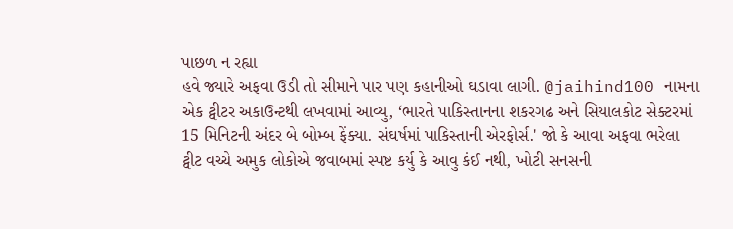પાછળ ન રહ્યા
હવે જ્યારે અફવા ઉડી તો સીમાને પાર પણ કહાનીઓ ઘડાવા લાગી. @jaihind100 નામના એક ટ્વીટર અકાઉન્ટથી લખવામાં આવ્યુ, ‘ભારતે પાકિસ્તાનના શકરગઢ અને સિયાલકોટ સેક્ટરમાં 15 મિનિટની અંદર બે બોમ્બ ફેંક્યા. સંઘર્ષમાં પાકિસ્તાની એરફોર્સ.' જો કે આવા અફવા ભરેલા ટ્વીટ વચ્ચે અમુક લોકોએ જવાબમાં સ્પષ્ટ કર્યુ કે આવુ કંઈ નથી, ખોટી સનસની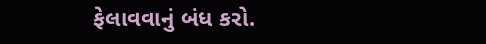ફેલાવવાનું બંધ કરો.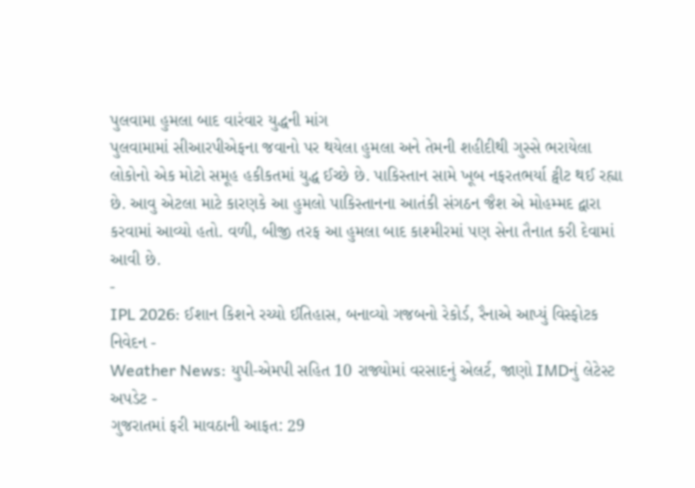પુલવામા હુમલા બાદ વારંવાર યુદ્ધની માંગ
પુલવામામાં સીઆરપીએફના જવાનો પર થયેલા હુમલા અને તેમની શહીદીથી ગુસ્સે ભરાયેલા લોકોનો એક મોટો સમૂહ હકીકતમાં યુદ્ધ ઈચ્છે છે. પાકિસ્તાન સામે ખૂબ નફરતભર્યા ટ્વીટ થઈ રહ્યા છે. આવુ એટલા માટે કારણકે આ હુમલો પાકિસ્તાનના આતંકી સંગઠન જૈશ એ મોહમ્મદ દ્વારા કરવામાં આવ્યો હતો. વળી, બીજી તરફ આ હુમલા બાદ કાશ્મીરમાં પણ સેના તૈનાત કરી દેવામાં આવી છે.
-
IPL 2026: ઈશાન કિશને રચ્યો ઈતિહાસ, બનાવ્યો ગજબનો રેકોર્ડ, રૈનાએ આપ્યું વિસ્ફોટક નિવેદન -
Weather News: યુપી-એમપી સહિત 10 રાજ્યોમાં વરસાદનું એલર્ટ, જાણો IMDનું લેટેસ્ટ અપડેટ -
ગુજરાતમાં ફરી માવઠાની આફત: 29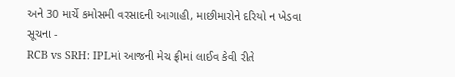અને 30 માર્ચે કમોસમી વરસાદની આગાહી, માછીમારોને દરિયો ન ખેડવા સૂચના -
RCB vs SRH: IPLમાં આજની મેચ ફ્રીમાં લાઈવ કેવી રીતે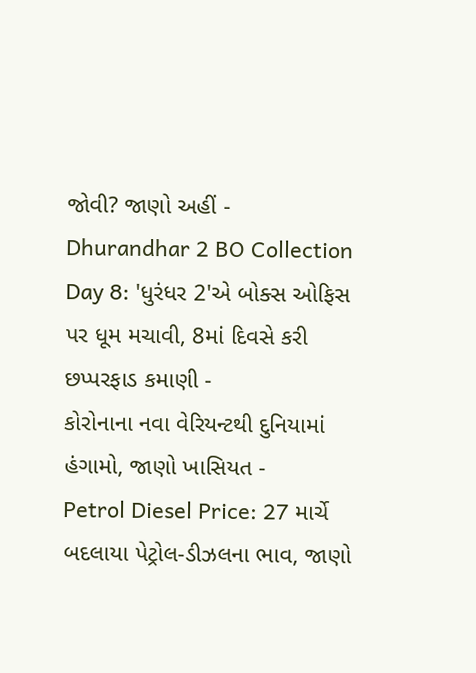જોવી? જાણો અહીં -
Dhurandhar 2 BO Collection Day 8: 'ધુરંધર 2'એ બોક્સ ઓફિસ પર ધૂમ મચાવી, 8માં દિવસે કરી છપ્પરફાડ કમાણી -
કોરોનાના નવા વેરિયન્ટથી દુનિયામાં હંગામો, જાણો ખાસિયત -
Petrol Diesel Price: 27 માર્ચે બદલાયા પેટ્રોલ-ડીઝલના ભાવ, જાણો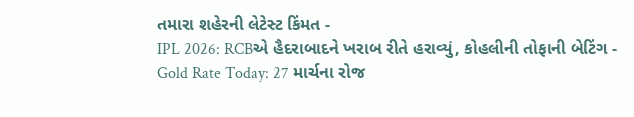તમારા શહેરની લેટેસ્ટ કિંમત -
IPL 2026: RCBએ હૈદરાબાદને ખરાબ રીતે હરાવ્યું, કોહલીની તોફાની બેટિંગ -
Gold Rate Today: 27 માર્ચના રોજ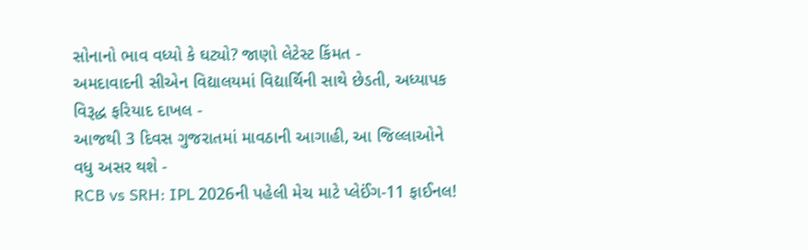સોનાનો ભાવ વધ્યો કે ઘટ્યો? જાણો લેટેસ્ટ કિંમત -
અમદાવાદની સીએન વિદ્યાલયમાં વિદ્યાર્થિની સાથે છેડતી, અધ્યાપક વિરૂદ્ધ ફરિયાદ દાખલ -
આજથી 3 દિવસ ગુજરાતમાં માવઠાની આગાહી, આ જિલ્લાઓને વધુ અસર થશે -
RCB vs SRH: IPL 2026ની પહેલી મેચ માટે પ્લેઈંગ-11 ફાઈનલ!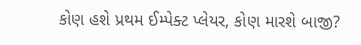કોણ હશે પ્રથમ ઈમ્પેક્ટ પ્લેયર, કોણ મારશે બાજી?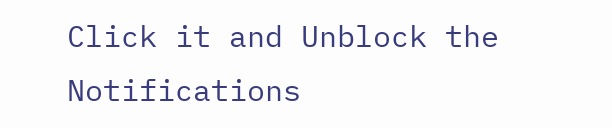Click it and Unblock the Notifications